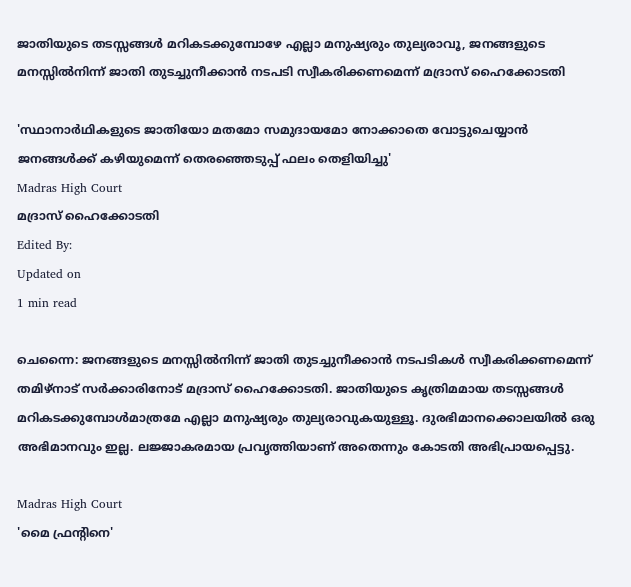ജാതിയുടെ തടസ്സങ്ങൾ മറികടക്കുമ്പോഴേ എല്ലാ മനുഷ്യരും തുല്യരാവൂ, ജനങ്ങളുടെ മനസ്സിൽനിന്ന് ജാതി തുടച്ചുനീക്കാൻ നടപടി സ്വീകരിക്കണമെന്ന് മദ്രാസ് ഹൈക്കോടതി

'സ്ഥാനാർഥികളുടെ ജാതിയോ മതമോ സമുദായമോ നോക്കാതെ വോട്ടുചെയ്യാൻ ജനങ്ങൾക്ക് കഴിയുമെന്ന് തെരഞ്ഞെടുപ്പ് ഫലം തെളിയിച്ചു'
Madras High Court
മദ്രാസ് ഹൈക്കോടതി
Edited By:
Updated on
1 min read

ചെന്നൈ: ജനങ്ങളുടെ മനസ്സിൽനിന്ന് ജാതി തുടച്ചുനീക്കാൻ നടപടികൾ സ്വീകരിക്കണമെന്ന് തമിഴ്നാട് സർക്കാരിനോട് മദ്രാസ് ഹൈക്കോടതി. ജാതിയുടെ കൃത്രിമമായ തടസ്സങ്ങൾ മറികടക്കുമ്പോൾമാത്രമേ എല്ലാ മനുഷ്യരും തുല്യരാവുകയുള്ളൂ. ദുരഭിമാനക്കൊലയിൽ ഒരു അഭിമാനവും ഇല്ല. ലജ്ജാകരമായ പ്രവൃത്തിയാണ് അതെന്നും കോടതി അഭിപ്രായപ്പെട്ടു.

Madras High Court
'മൈ ഫ്രന്റിനെ'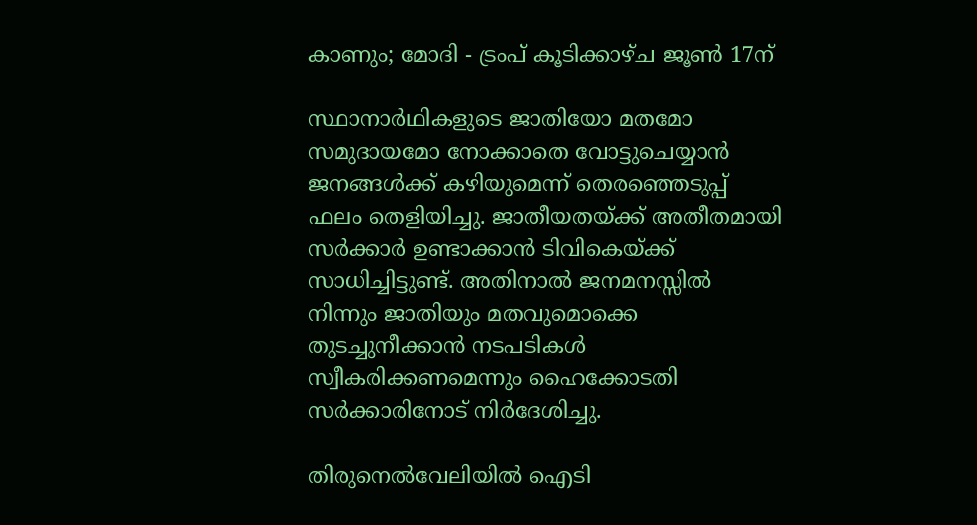കാണും; മോദി - ട്രംപ് കൂടിക്കാഴ്ച ജൂണ്‍ 17ന്

സ്ഥാനാർഥികളുടെ ജാതിയോ മതമോ സമുദായമോ നോക്കാതെ വോട്ടുചെയ്യാൻ ജനങ്ങൾക്ക് കഴിയുമെന്ന് തെരഞ്ഞെടുപ്പ് ഫലം തെളിയിച്ചു. ജാതീയതയ്ക്ക് അതീതമായി സർക്കാർ ഉണ്ടാക്കാൻ ടിവികെയ്ക്ക് സാധിച്ചിട്ടുണ്ട്. അതിനാൽ ജനമനസ്സിൽ നിന്നും ജാതിയും മതവുമൊക്കെ തുടച്ചുനീക്കാൻ നടപടികൾ സ്വീകരിക്കണമെന്നും ഹൈക്കോടതി സർക്കാരിനോട് നിർദേശിച്ചു.

തിരുനെൽവേലിയിൽ ഐടി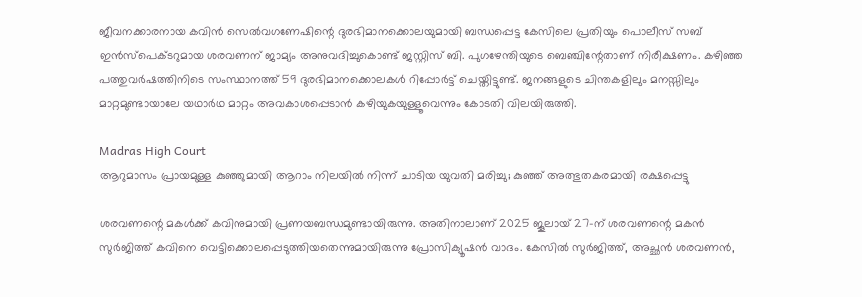ജീവനക്കാരനായ കവിൻ സെൽവഗണേഷിന്റെ ദുരഭിമാനക്കൊലയുമായി ബന്ധപ്പെട്ട കേസിലെ പ്രതിയും പൊലീസ് സബ് ഇൻസ്പെക്ടറുമായ ശരവണന് ജാമ്യം അനുവദിച്ചുകൊണ്ട് ജസ്റ്റിസ് ബി. പുഗഴേന്തിയുടെ ബെഞ്ചിന്റേതാണ് നിരീക്ഷണം. കഴിഞ്ഞ പത്തുവർഷത്തിനിടെ സംസ്ഥാനത്ത് 59 ദുരഭിമാനക്കൊലകൾ റിപ്പോർട്ട് ചെയ്തിട്ടുണ്ട്. ജനങ്ങളുടെ ചിന്തകളിലും മനസ്സിലും മാറ്റമുണ്ടായാലേ യഥാർഥ മാറ്റം അവകാശപ്പെടാൻ കഴിയുകയുള്ളൂവെന്നും കോടതി വിലയിരുത്തി.

Madras High Court
ആറുമാസം പ്രായമുള്ള കുഞ്ഞുമായി ആറാം നിലയില്‍ നിന്ന് ചാടിയ യുവതി മരിച്ചു; കുഞ്ഞ് അത്ഭുതകരമായി രക്ഷപ്പെട്ടു

ശരവണന്റെ മകൾക്ക് കവിനുമായി പ്രണയബന്ധമുണ്ടായിരുന്നു. അതിനാലാണ് 2025 ജൂലായ് 27-ന് ശരവണന്റെ മകൻ സുർജിത്ത് കവിനെ വെട്ടിക്കൊലപ്പെടുത്തിയതെന്നുമായിരുന്നു പ്രോസിക്യൂഷൻ വാദം. കേസിൽ സുർജിത്ത്, അച്ഛൻ ശരവണൻ,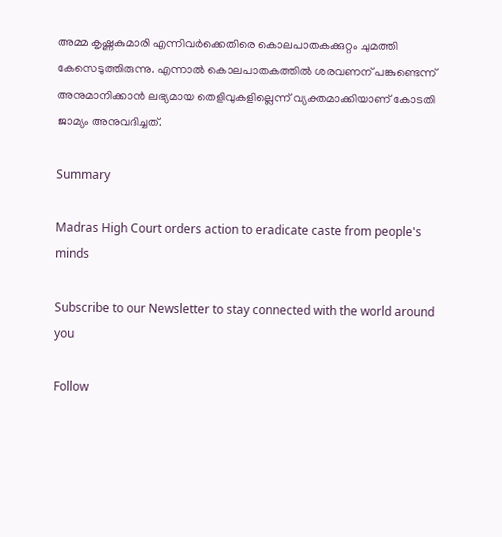അമ്മ കൃഷ്ണകുമാരി എന്നിവർക്കെതിരെ കൊലപാതകക്കുറ്റം ചുമത്തി കേസെടുത്തിരുന്നു. എന്നാൽ കൊലപാതകത്തിൽ ശരവണന് പങ്കുണ്ടെന്ന് അനുമാനിക്കാൻ ലഭ്യമായ തെളിവുകളില്ലെന്ന് വ്യക്തമാക്കിയാണ് കോടതി ജാമ്യം അനുവദിച്ചത്.

Summary

Madras High Court orders action to eradicate caste from people's minds

Subscribe to our Newsletter to stay connected with the world around you

Follow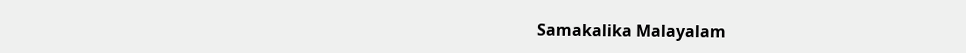Samakalika Malayalam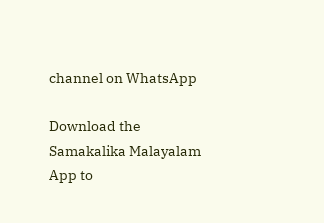channel on WhatsApp

Download the Samakalika Malayalam App to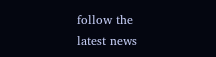follow the latest news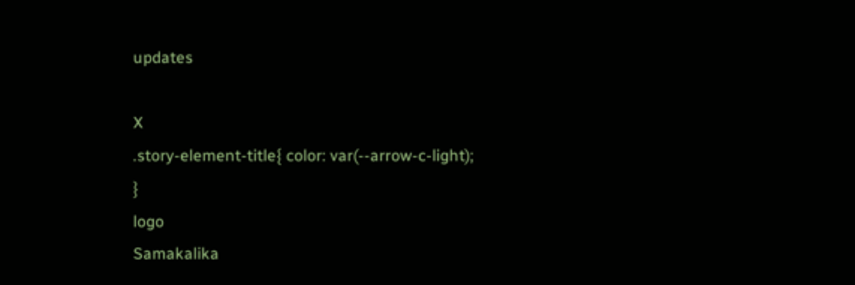updates

X
.story-element-title{ color: var(--arrow-c-light); }
logo
Samakalika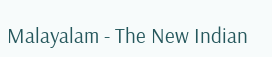Malayalam - The New Indian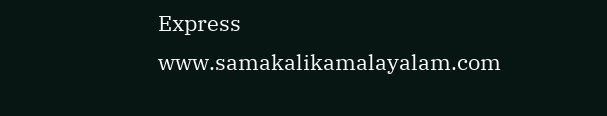Express
www.samakalikamalayalam.com